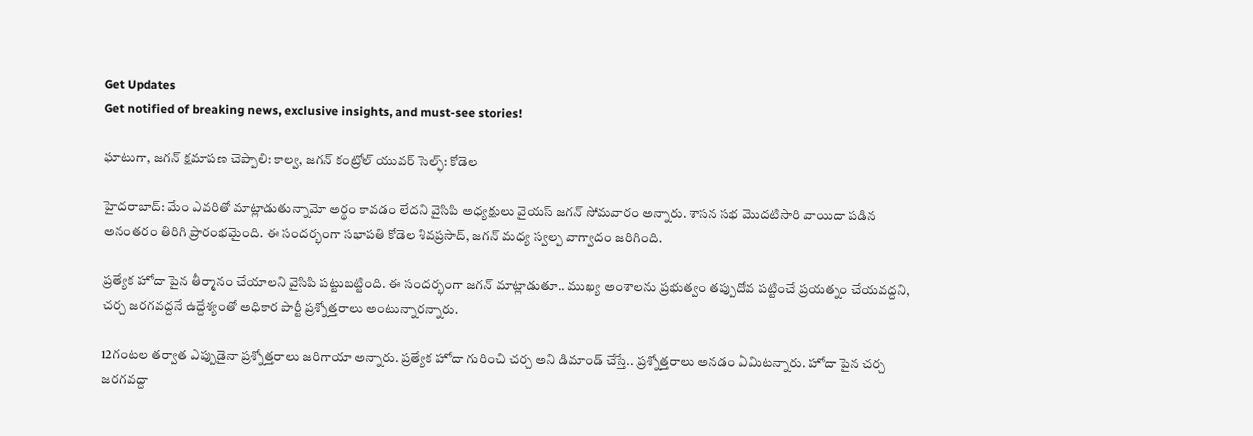Get Updates
Get notified of breaking news, exclusive insights, and must-see stories!

ఘాటుగా, జగన్ క్షమాపణ చెప్పాలి: కాల్వ, జగన్ కంట్రోల్ యువర్ సెల్ఫ్: కోడెల

హైదరాబాద్: మేం ఎవరితో మాట్లాడుతున్నామో అర్థం కావడం లేదని వైసిపి అధ్యక్షులు వైయస్ జగన్ సోమవారం అన్నారు. శాసన సభ మొదటిసారి వాయిదా పడిన అనంతరం తిరిగి ప్రారంభమైంది. ఈ సందర్భంగా సభాపతి కోడెల శివప్రసాద్, జగన్ మధ్య స్వల్ప వాగ్వాదం జరిగింది.

ప్రత్యేక హోదా పైన తీర్మానం చేయాలని వైసిపి పట్టుబట్టింది. ఈ సందర్భంగా జగన్ మాట్లాడుతూ.. ముఖ్య అంశాలను ప్రభుత్వం తప్పుదోవ పట్టించే ప్రయత్నం చేయవద్దని, చర్చ జరగవద్దనే ఉద్దేశ్యంతో అధికార పార్టీ ప్రశ్నోత్తరాలు అంటున్నారన్నారు.

12గంటల తర్వాత ఎప్పుడైనా ప్రశ్నోత్తరాలు జరిగాయా అన్నారు. ప్రత్యేక హోదా గురించి చర్చ అని డిమాండ్ చేస్తే.. ప్రశ్నోత్తరాలు అనడం ఏమిటన్నారు. హోదా పైన చర్చ జరగవద్దా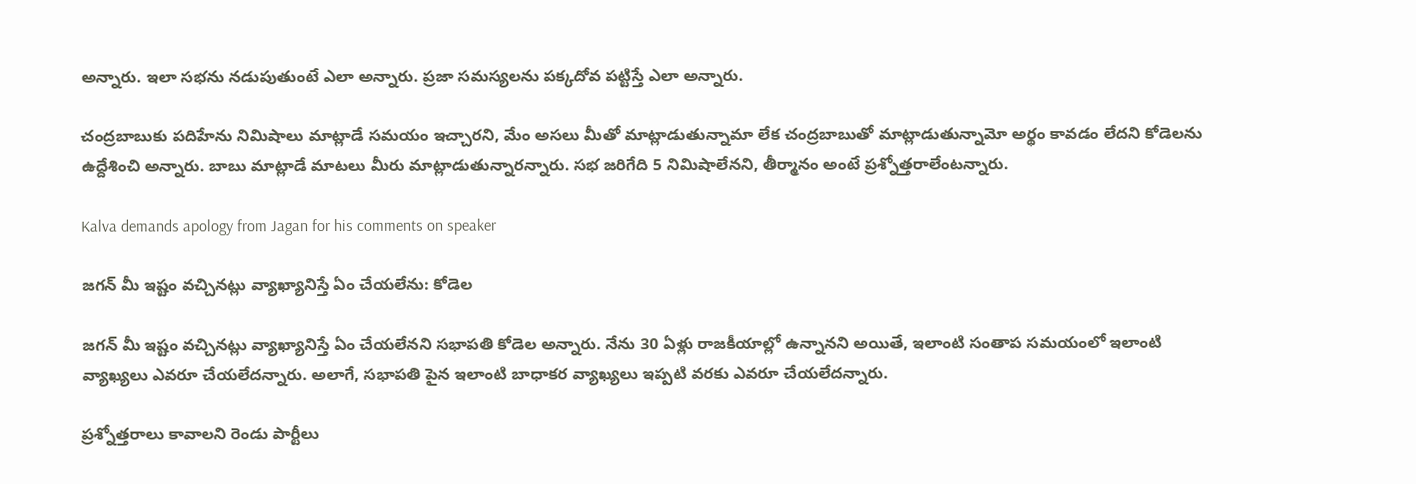అన్నారు. ఇలా సభను నడుపుతుంటే ఎలా అన్నారు. ప్రజా సమస్యలను పక్కదోవ పట్టిస్తే ఎలా అన్నారు.

చంద్రబాబుకు పదిహేను నిమిషాలు మాట్లాడే సమయం ఇచ్చారని, మేం అసలు మీతో మాట్లాడుతున్నామా లేక చంద్రబాబుతో మాట్లాడుతున్నామో అర్థం కావడం లేదని కోడెలను ఉద్దేశించి అన్నారు. బాబు మాట్లాడే మాటలు మీరు మాట్లాడుతున్నారన్నారు. సభ జరిగేది 5 నిమిషాలేనని, తీర్మానం అంటే ప్రశ్నోత్తరాలేంటన్నారు.

Kalva demands apology from Jagan for his comments on speaker

జగన్ మీ ఇష్టం వచ్చినట్లు వ్యాఖ్యానిస్తే ఏం చేయలేను: కోడెల

జగన్ మీ ఇష్టం వచ్చినట్లు వ్యాఖ్యానిస్తే ఏం చేయలేనని సభాపతి కోడెల అన్నారు. నేను 30 ఏళ్లు రాజకీయాల్లో ఉన్నానని అయితే, ఇలాంటి సంతాప సమయంలో ఇలాంటి వ్యాఖ్యలు ఎవరూ చేయలేదన్నారు. అలాగే, సభాపతి పైన ఇలాంటి బాధాకర వ్యాఖ్యలు ఇప్పటి వరకు ఎవరూ చేయలేదన్నారు.

ప్రశ్నోత్తరాలు కావాలని రెండు పార్టీలు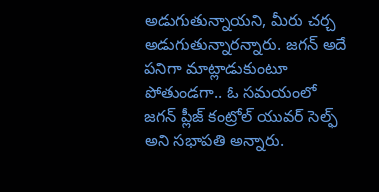అడుగుతున్నాయని, మీరు చర్చ అడుగుతున్నారన్నారు. జగన్ అదే పనిగా మాట్లాడుకుంటూ పోతుండగా.. ఓ సమయంలో జగన్ ప్లీజ్ కంట్రోల్ యువర్ సెల్ఫ్ అని సభాపతి అన్నారు.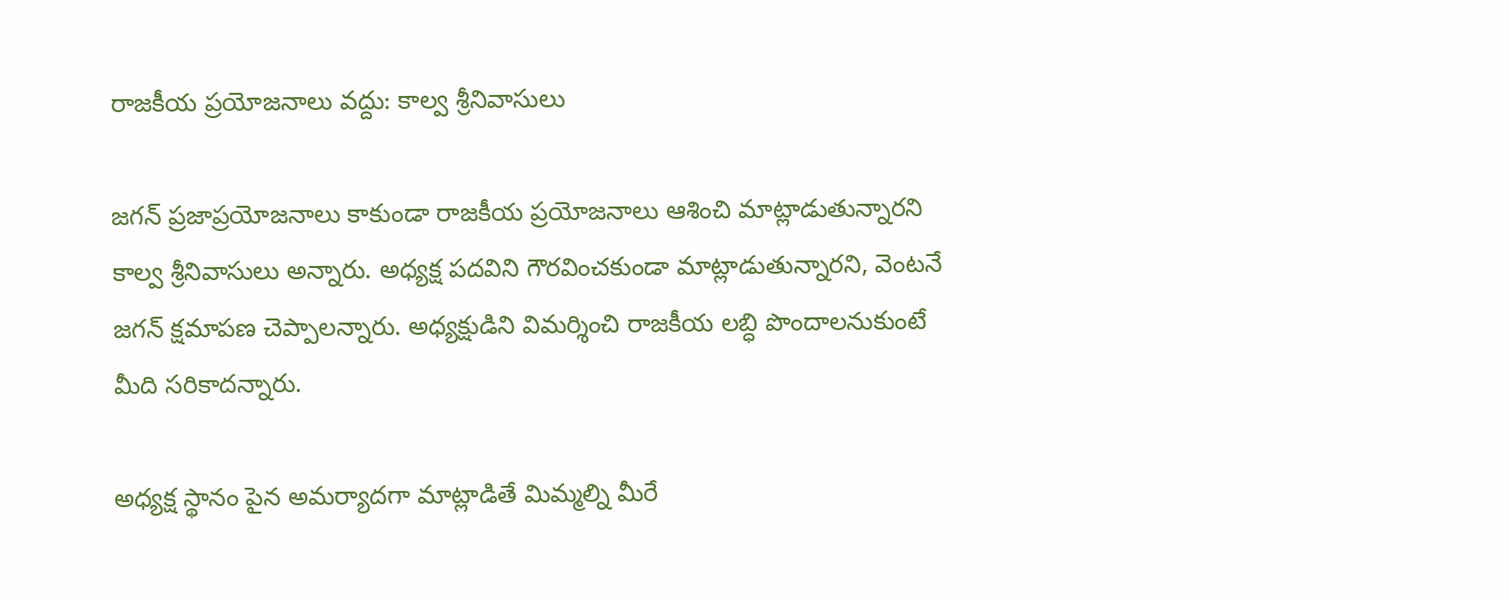రాజకీయ ప్రయోజనాలు వద్దు: కాల్వ శ్రీనివాసులు

జగన్ ప్రజాప్రయోజనాలు కాకుండా రాజకీయ ప్రయోజనాలు ఆశించి మాట్లాడుతున్నారని కాల్వ శ్రీనివాసులు అన్నారు. అధ్యక్ష పదవిని గౌరవించకుండా మాట్లాడుతున్నారని, వెంటనే జగన్ క్షమాపణ చెప్పాలన్నారు. అధ్యక్షుడిని విమర్శించి రాజకీయ లబ్ధి పొందాలనుకుంటే మీది సరికాదన్నారు.

అధ్యక్ష స్థానం పైన అమర్యాదగా మాట్లాడితే మిమ్మల్ని మీరే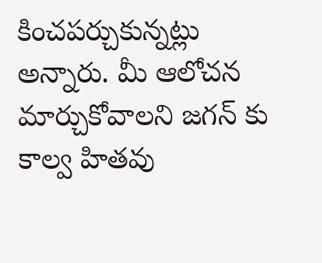కించపర్చుకున్నట్లు అన్నారు. మీ ఆలోచన మార్చుకోవాలని జగన్ కు కాల్వ హితవు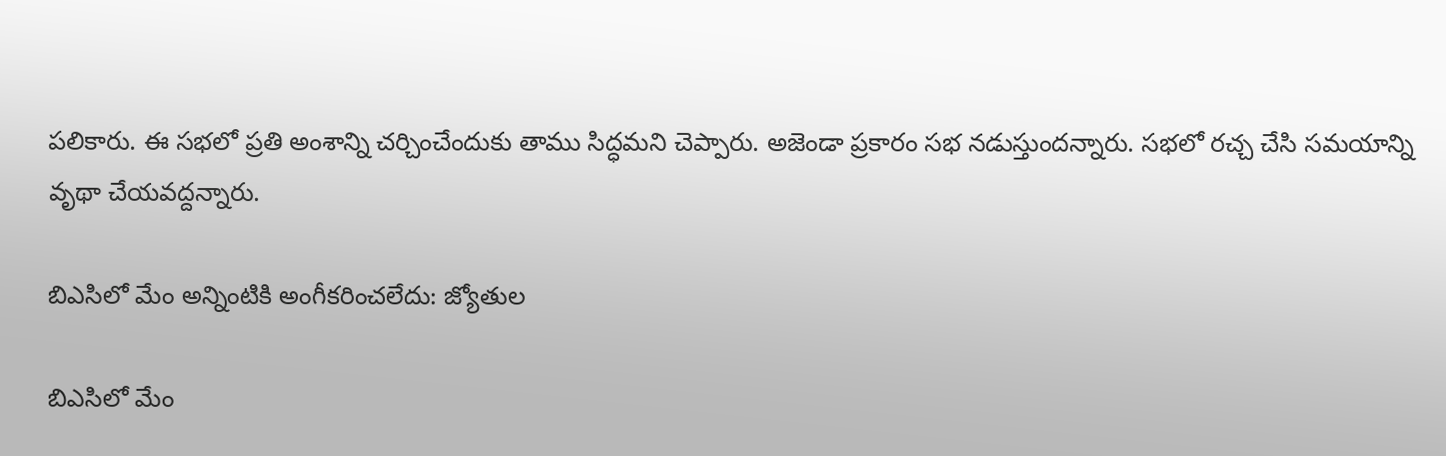పలికారు. ఈ సభలో ప్రతి అంశాన్ని చర్చించేందుకు తాము సిద్ధమని చెప్పారు. అజెండా ప్రకారం సభ నడుస్తుందన్నారు. సభలో రచ్చ చేసి సమయాన్ని వృథా చేయవద్దన్నారు.

బిఎసిలో మేం అన్నింటికి అంగీకరించలేదు: జ్యోతుల

బిఎసిలో మేం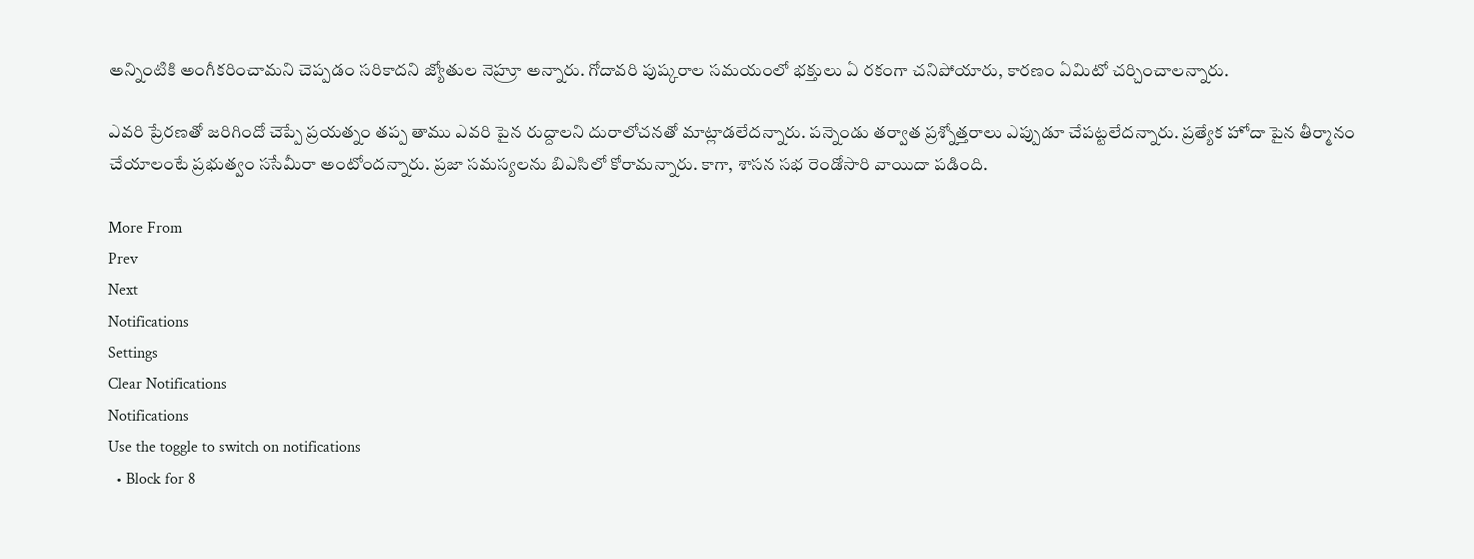అన్నింటికి అంగీకరించామని చెప్పడం సరికాదని జ్యోతుల నెహ్రూ అన్నారు. గోదావరి పుష్కరాల సమయంలో భక్తులు ఏ రకంగా చనిపోయారు, కారణం ఏమిటో చర్చించాలన్నారు.

ఎవరి ప్రేరణతో జరిగిందో చెప్పే ప్రయత్నం తప్ప తాము ఎవరి పైన రుద్దాలని దురాలోచనతో మాట్లాడలేదన్నారు. పన్నెండు తర్వాత ప్రశ్నోత్తరాలు ఎప్పుడూ చేపట్టలేదన్నారు. ప్రత్యేక హోదా పైన తీర్మానం చేయాలంటే ప్రభుత్వం ససేమీరా అంటోందన్నారు. ప్రజా సమస్యలను బిఎసిలో కోరామన్నారు. కాగా, శాసన సభ రెండోసారి వాయిదా పడింది.

More From
Prev
Next
Notifications
Settings
Clear Notifications
Notifications
Use the toggle to switch on notifications
  • Block for 8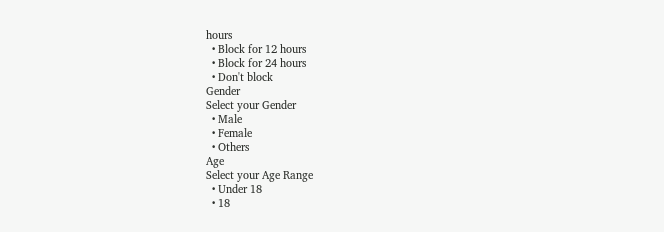hours
  • Block for 12 hours
  • Block for 24 hours
  • Don't block
Gender
Select your Gender
  • Male
  • Female
  • Others
Age
Select your Age Range
  • Under 18
  • 18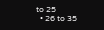to 25
  • 26 to 35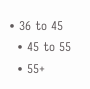• 36 to 45
  • 45 to 55
  • 55+